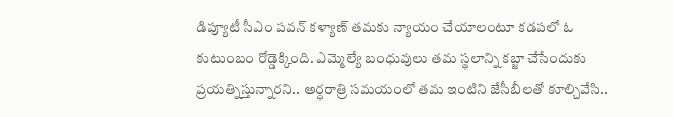డిప్యూటీ సీఎం పవన్ కళ్యాణ్ తమకు న్యాయం చేయాలంటూ కడపలో ఓ కుటుంబం రోడ్డెక్కింది. ఎమ్మెల్యే బంధువులు తమ స్థలాన్ని కబ్జా చేసేందుకు ప్రయత్నిస్తున్నారని.. అర్ధరాత్రి సమయంలో తమ ఇంటిని జేసీబీలతో కూల్చివేసి..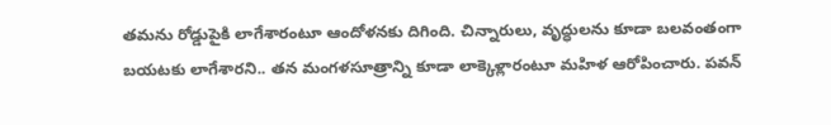తమను రోడ్డుపైకి లాగేశారంటూ ఆందోళనకు దిగింది. చిన్నారులు, వృద్ధులను కూడా బలవంతంగా బయటకు లాగేశారని.. తన మంగళసూత్రాన్ని కూడా లాక్కెళ్లారంటూ మహిళ ఆరోపించారు. పవన్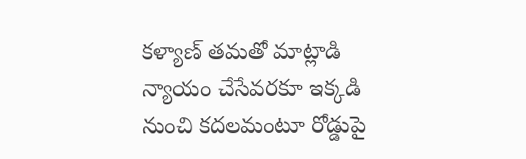కళ్యాణ్ తమతో మాట్లాడి న్యాయం చేసేవరకూ ఇక్కడి నుంచి కదలమంటూ రోడ్డుపై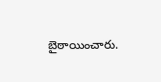బైఠాయించారు.